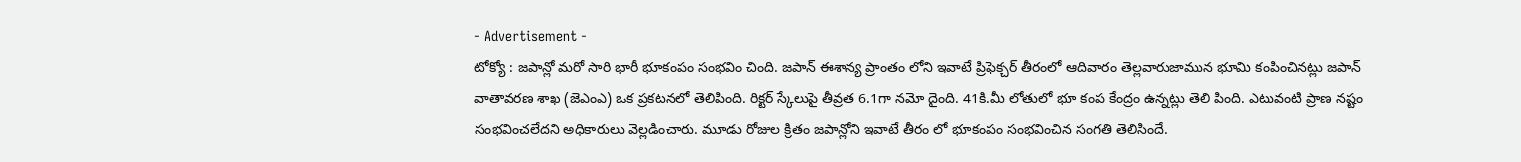- Advertisement -
టోక్యో : జపాన్లో మరో సారి భారీ భూకంపం సంభవిం చింది. జపాన్ ఈశాన్య ప్రాంతం లోని ఇవాటే ప్రిఫెక్చర్ తీరంలో ఆదివారం తెల్లవారుజామున భూమి కంపించినట్లు జపాన్ వాతావరణ శాఖ (జెఎంఎ) ఒక ప్రకటనలో తెలిపింది. రిక్టర్ స్కేలుపై తీవ్రత 6.1గా నమో దైంది. 41కి.మీ లోతులో భూ కంప కేంద్రం ఉన్నట్లు తెలి పింది. ఎటువంటి ప్రాణ నష్టం సంభవించలేదని అధికారులు వెల్లడించారు. మూడు రోజుల క్రితం జపాన్లోని ఇవాటే తీరం లో భూకంపం సంభవించిన సంగతి తెలిసిందే.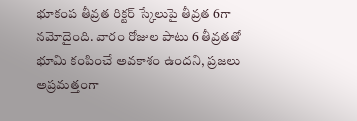భూకంప తీవ్రత రిక్టర్ స్కేలుపై తీవ్రత 6గా నమోదైంది. వారం రోజుల పాటు 6 తీవ్రతతో భూమి కంపించే అవకాశం ఉందని, ప్రజలు అప్రమత్తంగా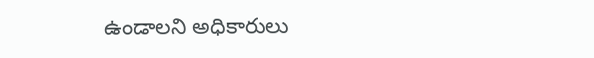ఉండాలని అధికారులు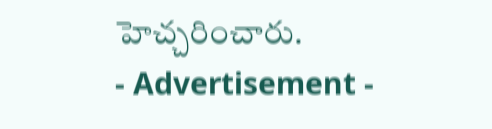హెచ్చరించారు.
- Advertisement -